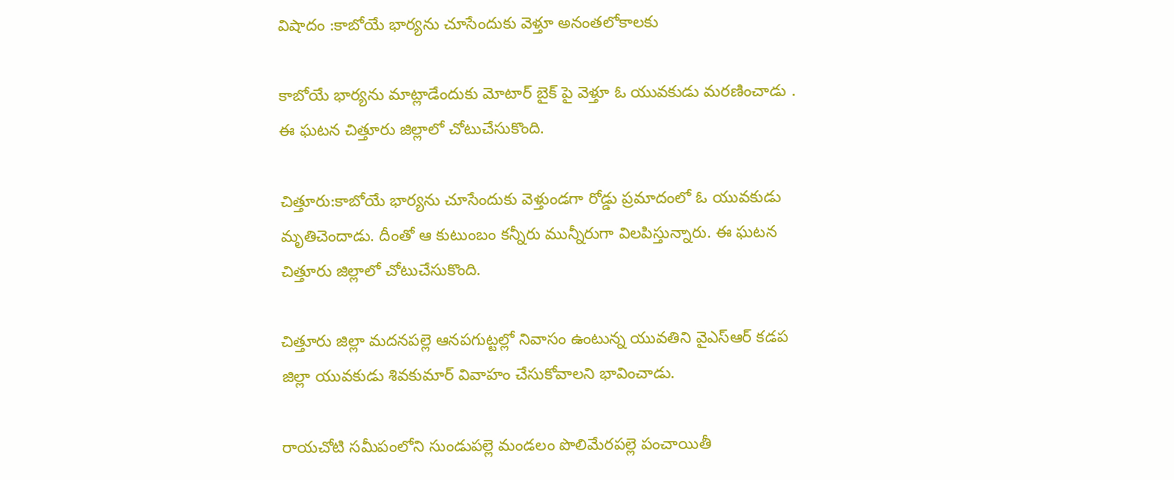విషాదం :కాబోయే భార్యను చూసేందుకు వెళ్తూ అనంతలోకాలకు

కాబోయే భార్యను మాట్లాడేందుకు మోటార్ బైక్ పై వెళ్తూ ఓ యువకుడు మరణించాడు . ఈ ఘటన చిత్తూరు జిల్లాలో చోటుచేసుకొంది.

చిత్తూరు:కాబోయే భార్యను చూసేందుకు వెళ్తుండగా రోడ్డు ప్రమాదంలో ఓ యువకుడు మృతిచెందాడు. దీంతో ఆ కుటుంబం కన్నీరు మున్నీరుగా విలపిస్తున్నారు. ఈ ఘటన చిత్తూరు జిల్లాలో చోటుచేసుకొంది.

చిత్తూరు జిల్లా మదనపల్లె ఆనపగుట్టల్లో నివాసం ఉంటున్న యువతిని వైఎస్ఆర్ కడప జిల్లా యువకుడు శివకుమార్ వివాహం చేసుకోవాలని భావించాడు.

రాయచోటి సమీపంలోని సుండుపల్లె మండలం పొలిమేరపల్లె పంచాయితీ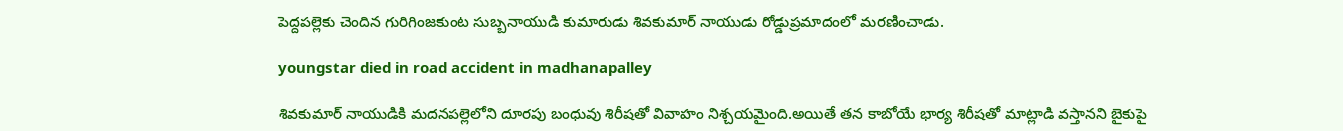పెద్దపల్లెకు చెందిన గురిగింజకుంట సుబ్బనాయుడి కుమారుడు శివకుమార్ నాయుడు రోడ్డుప్రమాదంలో మరణించాడు.

youngstar died in road accident in madhanapalley

శివకుమార్ నాయుడికి మదనపల్లెలోని దూరపు బంధువు శిరీషతో వివాహం నిశ్చయమైంది.అయితే తన కాబోయే భార్య శిరీషతో మాట్లాడి వస్తానని బైకుపై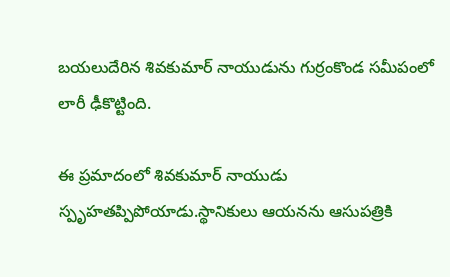బయలుదేరిన శివకుమార్ నాయుడును గుర్రంకొండ సమీపంలో లారీ ఢీకొట్టింది.

ఈ ప్రమాదంలో శివకుమార్ నాయుడు స్పృహతప్పిపోయాడు.స్థానికులు ఆయనను ఆసుపత్రికి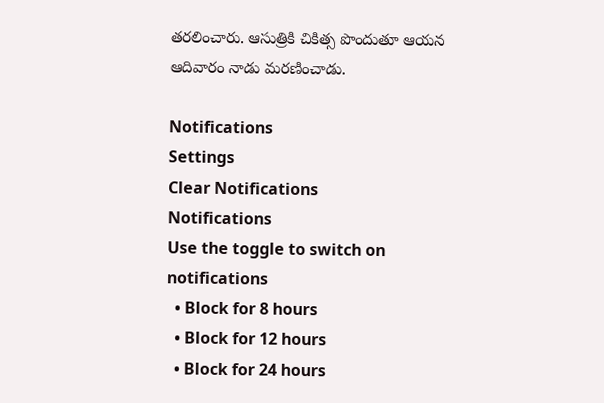తరలించారు. ఆసుత్రికి చికిత్స పొందుతూ ఆయన ఆదివారం నాడు మరణించాడు.

Notifications
Settings
Clear Notifications
Notifications
Use the toggle to switch on notifications
  • Block for 8 hours
  • Block for 12 hours
  • Block for 24 hours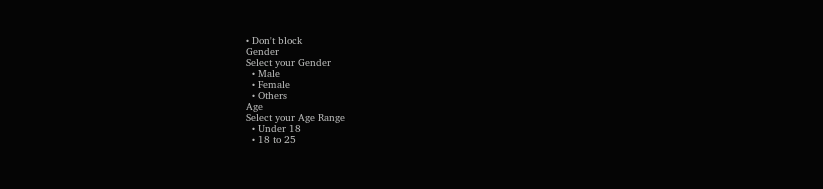• Don't block
Gender
Select your Gender
  • Male
  • Female
  • Others
Age
Select your Age Range
  • Under 18
  • 18 to 25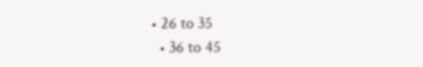• 26 to 35
  • 36 to 45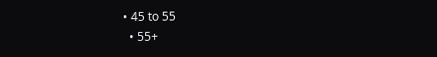• 45 to 55
  • 55+